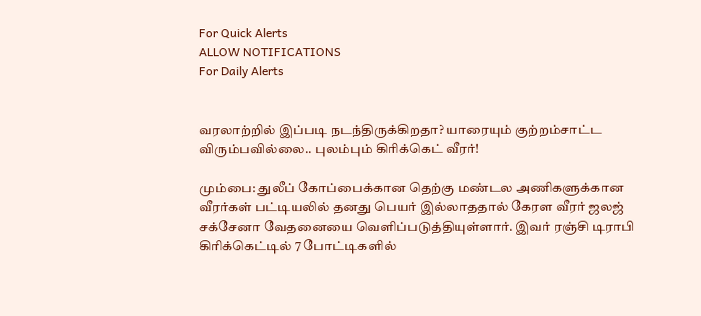For Quick Alerts
ALLOW NOTIFICATIONS
For Daily Alerts


வரலாற்றில் இப்படி நடந்திருக்கிறதா? யாரையும் குற்றம்சாட்ட விரும்பவில்லை.. புலம்பும் கிரிக்கெட் வீரர்!

மும்பை: துலீப் கோப்பைக்கான தெற்கு மண்டல அணிகளுக்கான வீரர்கள் பட்டியலில் தனது பெயர் இல்லாததால் கேரள வீரர் ஜலஜ் சக்சேனா வேதனையை வெளிப்படுத்தியுள்ளார். இவர் ரஞ்சி டிராபி கிரிக்கெட்டில் 7 போட்டிகளில்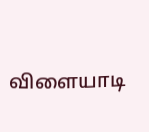விளையாடி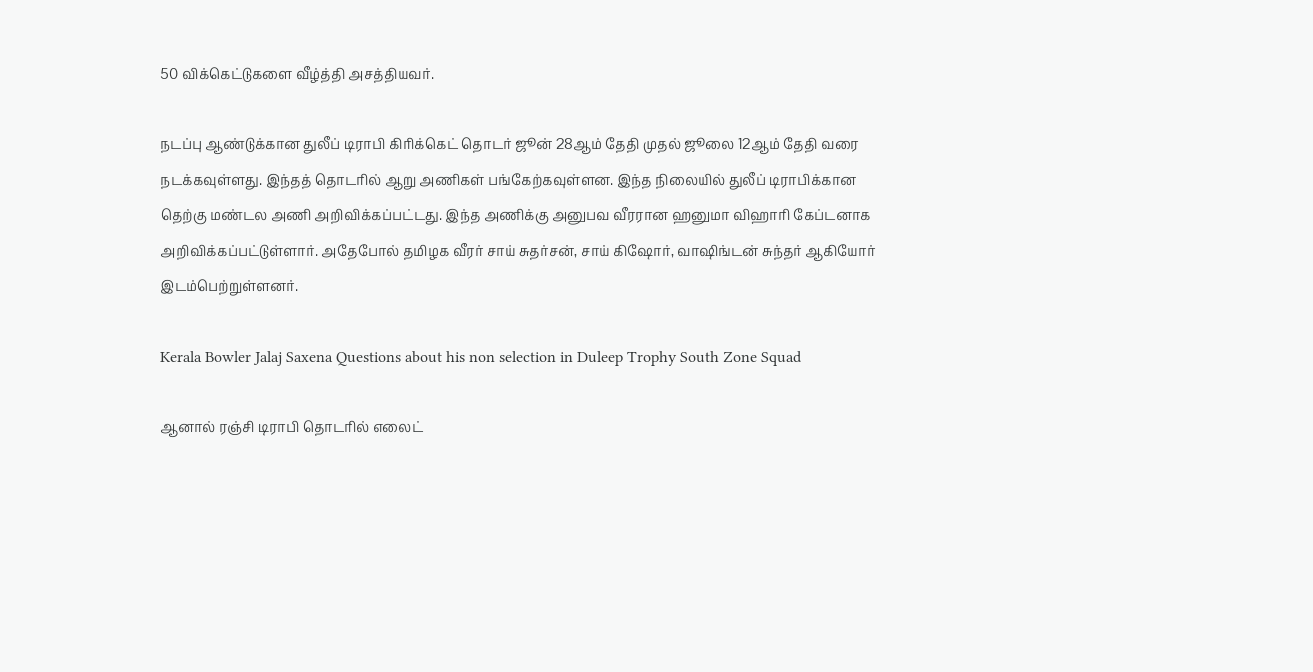50 விக்கெட்டுகளை வீழ்த்தி அசத்தியவர்.

நடப்பு ஆண்டுக்கான துலீப் டிராபி கிரிக்கெட் தொடர் ஜூன் 28ஆம் தேதி முதல் ஜூலை 12ஆம் தேதி வரை நடக்கவுள்ளது. இந்தத் தொடரில் ஆறு அணிகள் பங்கேற்கவுள்ளன. இந்த நிலையில் துலீப் டிராபிக்கான தெற்கு மண்டல அணி அறிவிக்கப்பட்டது. இந்த அணிக்கு அனுபவ வீரரான ஹனுமா விஹாரி கேப்டனாக அறிவிக்கப்பட்டுள்ளார். அதேபோல் தமிழக வீரர் சாய் சுதர்சன், சாய் கிஷோர், வாஷிங்டன் சுந்தர் ஆகியோர் இடம்பெற்றுள்ளனர்.

Kerala Bowler Jalaj Saxena Questions about his non selection in Duleep Trophy South Zone Squad

ஆனால் ரஞ்சி டிராபி தொடரில் எலைட்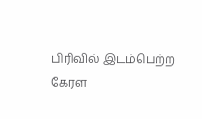பிரிவில் இடம்பெற்ற கேரள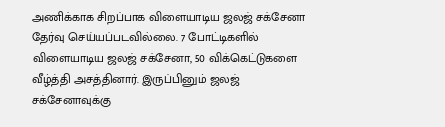அணிக்காக சிறப்பாக விளையாடிய ஜலஜ் சக்சேனா தேர்வு செய்யப்படவில்லை. 7 போட்டிகளில் விளையாடிய ஜலஜ் சக்சேனா, 50 விக்கெட்டுகளை வீழ்த்தி அசத்தினார். இருப்பினும் ஜலஜ் சக்சேனாவுக்கு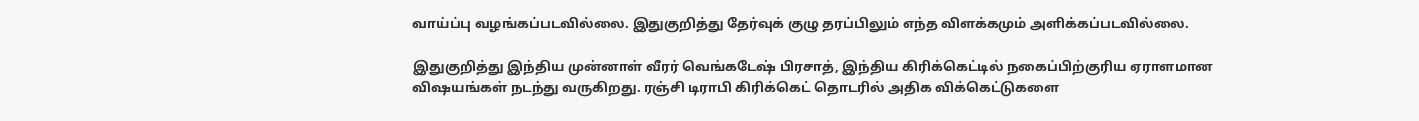வாய்ப்பு வழங்கப்படவில்லை. இதுகுறித்து தேர்வுக் குழு தரப்பிலும் எந்த விளக்கமும் அளிக்கப்படவில்லை.

இதுகுறித்து இந்திய முன்னாள் வீரர் வெங்கடேஷ் பிரசாத், இந்திய கிரிக்கெட்டில் நகைப்பிற்குரிய ஏராளமான விஷயங்கள் நடந்து வருகிறது. ரஞ்சி டிராபி கிரிக்கெட் தொடரில் அதிக விக்கெட்டுகளை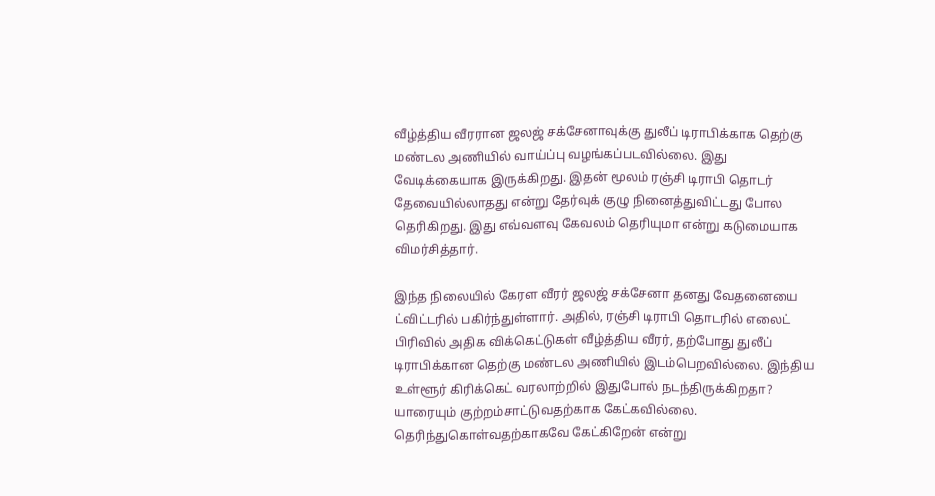வீழ்த்திய வீரரான ஜலஜ் சக்சேனாவுக்கு துலீப் டிராபிக்காக தெற்கு மண்டல அணியில் வாய்ப்பு வழங்கப்படவில்லை. இது வேடிக்கையாக இருக்கிறது. இதன் மூலம் ரஞ்சி டிராபி தொடர் தேவையில்லாதது என்று தேர்வுக் குழு நினைத்துவிட்டது போல தெரிகிறது. இது எவ்வளவு கேவலம் தெரியுமா என்று கடுமையாக விமர்சித்தார்.

இந்த நிலையில் கேரள வீரர் ஜலஜ் சக்சேனா தனது வேதனையை ட்விட்டரில் பகிர்ந்துள்ளார். அதில், ரஞ்சி டிராபி தொடரில் எலைட் பிரிவில் அதிக விக்கெட்டுகள் வீழ்த்திய வீரர், தற்போது துலீப் டிராபிக்கான தெற்கு மண்டல அணியில் இடம்பெறவில்லை. இந்திய உள்ளூர் கிரிக்கெட் வரலாற்றில் இதுபோல் நடந்திருக்கிறதா? யாரையும் குற்றம்சாட்டுவதற்காக கேட்கவில்லை. தெரிந்துகொள்வதற்காகவே கேட்கிறேன் என்று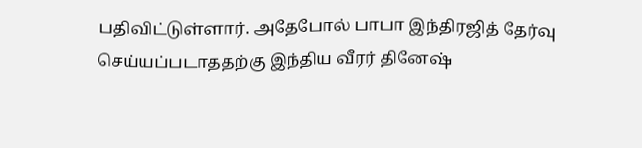பதிவிட்டுள்ளார். அதேபோல் பாபா இந்திரஜித் தேர்வு செய்யப்படாததற்கு இந்திய வீரர் தினேஷ்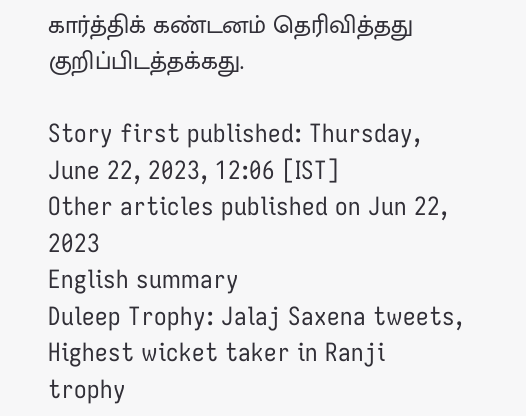கார்த்திக் கண்டனம் தெரிவித்தது குறிப்பிடத்தக்கது.

Story first published: Thursday, June 22, 2023, 12:06 [IST]
Other articles published on Jun 22, 2023
English summary
Duleep Trophy: Jalaj Saxena tweets, Highest wicket taker in Ranji trophy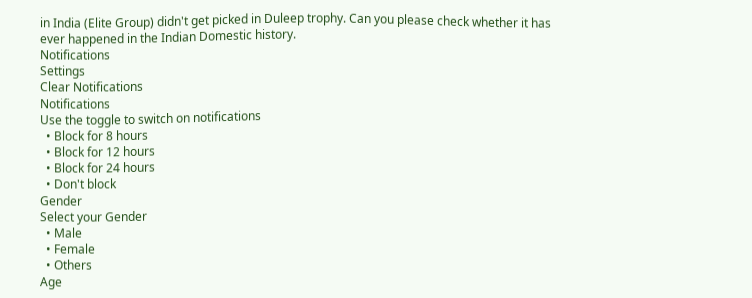in India (Elite Group) didn't get picked in Duleep trophy. Can you please check whether it has ever happened in the Indian Domestic history.
Notifications
Settings
Clear Notifications
Notifications
Use the toggle to switch on notifications
  • Block for 8 hours
  • Block for 12 hours
  • Block for 24 hours
  • Don't block
Gender
Select your Gender
  • Male
  • Female
  • Others
Age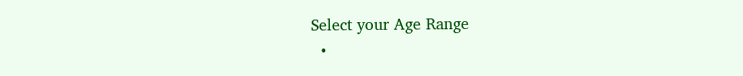Select your Age Range
  •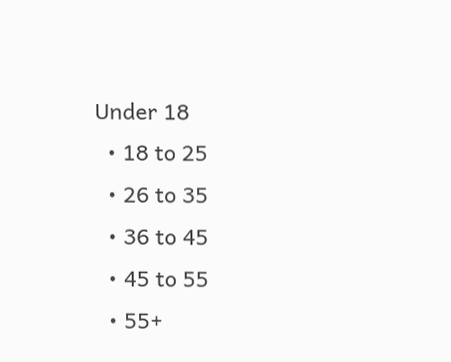Under 18
  • 18 to 25
  • 26 to 35
  • 36 to 45
  • 45 to 55
  • 55+